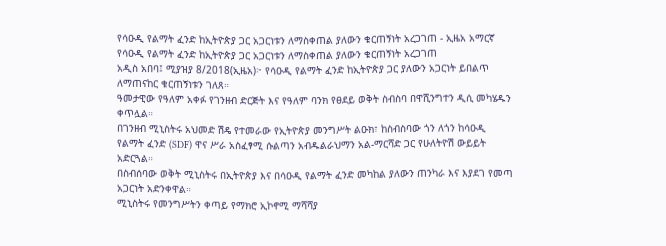የሳዑዲ የልማት ፈንድ ከኢትዮጵያ ጋር አጋርነቱን ለማስቀጠል ያለውን ቁርጠኝነት አረጋገጠ - ኢዜአ አማርኛ
የሳዑዲ የልማት ፈንድ ከኢትዮጵያ ጋር አጋርነቱን ለማስቀጠል ያለውን ቁርጠኝነት አረጋገጠ
አዲስ አበባ፤ ሚያዝያ 8/2018(ኢዜአ)፦ የሳዑዲ የልማት ፈንድ ከኢትዮጵያ ጋር ያለውን አጋርነት ይበልጥ ለማጠናከር ቁርጠኝነቱን ገለጸ።
ዓመታዊው የዓለም አቀፉ የገንዘብ ድርጅት እና የዓለም ባንክ የፀደይ ወቅት ስብስባ በዋሺንግተን ዲሲ መካሄዱን ቀጥሏል።
በገንዘብ ሚኒስትሩ አህመድ ሽዴ የተመራው የኢትዮጵያ መንግሥት ልዑክ፣ ከስብስባው ጎን ለጎን ከሳዑዲ የልማት ፈንድ (SDF) ዋና ሥራ አስፈፃሚ ሱልጣን አብዱልራህማን አል-ማርሻድ ጋር የሁለትዮሽ ውይይት አድርጓል።
በስብሰባው ወቅት ሚኒስትሩ በኢትዮጵያ እና በሳዑዲ የልማት ፈንድ መካከል ያለውን ጠንካራ እና እያደገ የመጣ አጋርነት አድንቀዋል።
ሚኒስትሩ የመንግሥትን ቀጣይ የማክሮ ኢኮኖሚ ማሻሻያ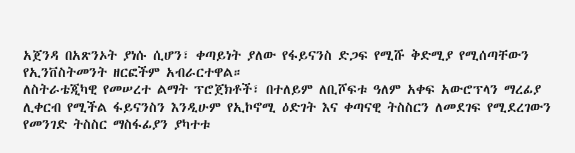አጀንዳ በአጽንኦት ያነሱ ሲሆን፣ ቀጣይነት ያለው የፋይናንስ ድጋፍ የሚሹ ቅድሚያ የሚሰጣቸውን የኢንቨስትመንት ዘርፎችም አብራርተዋል።
ለስትራቴጂካዊ የመሠረተ ልማት ፕሮጀክቶች፣ በተለይም ለቢሾፍቱ ዓለም አቀፍ አውሮፕላን ማረፊያ ሊቀርብ የሚችል ፋይናንስን እንዲሁም የኢኮኖሚ ዕድገት እና ቀጣናዊ ትስስርን ለመደገፍ የሚደረገውን የመንገድ ትስስር ማስፋፊያን ያካተቱ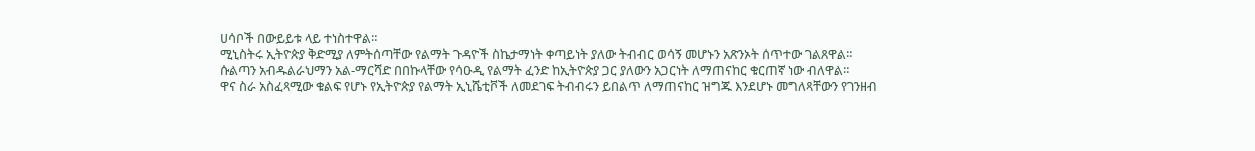ሀሳቦች በውይይቱ ላይ ተነስተዋል።
ሚኒስትሩ ኢትዮጵያ ቅድሚያ ለምትሰጣቸው የልማት ጉዳዮች ስኬታማነት ቀጣይነት ያለው ትብብር ወሳኝ መሆኑን አጽንኦት ሰጥተው ገልጸዋል።
ሱልጣን አብዱልራህማን አል-ማርሻድ በበኩላቸው የሳዑዲ የልማት ፈንድ ከኢትዮጵያ ጋር ያለውን አጋርነት ለማጠናከር ቁርጠኛ ነው ብለዋል።
ዋና ስራ አስፈጻሚው ቁልፍ የሆኑ የኢትዮጵያ የልማት ኢኒሼቲቮች ለመደገፍ ትብብሩን ይበልጥ ለማጠናከር ዝግጁ እንደሆኑ መግለጻቸውን የገንዘብ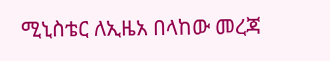ሚኒስቴር ለኢዜአ በላከው መረጃ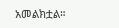አመልክቷል።